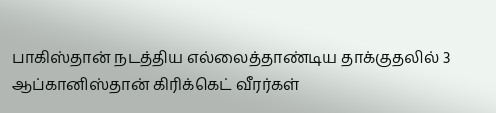பாகிஸ்தான் நடத்திய எல்லைத்தாண்டிய தாக்குதலில் 3 ஆப்கானிஸ்தான் கிரிக்கெட் வீரர்கள்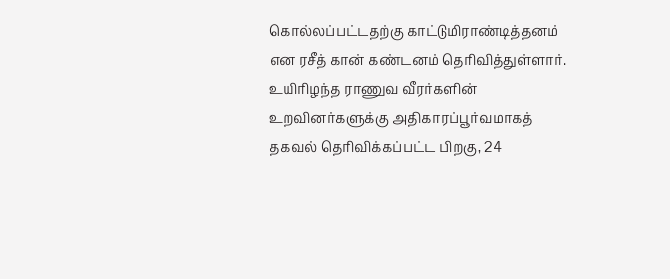கொல்லப்பட்டதற்கு காட்டுமிராண்டித்தனம் என ரசீத் கான் கண்டனம் தெரிவித்துள்ளார்.
உயிரிழந்த ராணுவ வீரர்களின் உறவினர்களுக்கு அதிகாரப்பூர்வமாகத் தகவல் தெரிவிக்கப்பட்ட பிறகு, 24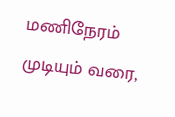மணிநேரம் முடியும் வரை,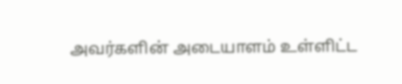அவர்களின் அடையாளம் உள்ளிட்ட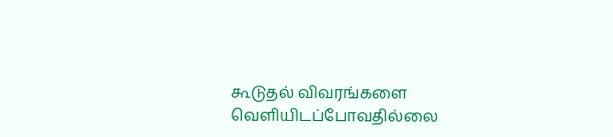கூடுதல் விவரங்களை வெளியிடப்போவதில்லை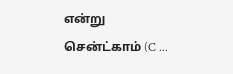என்று சென்ட்காம் (C ...